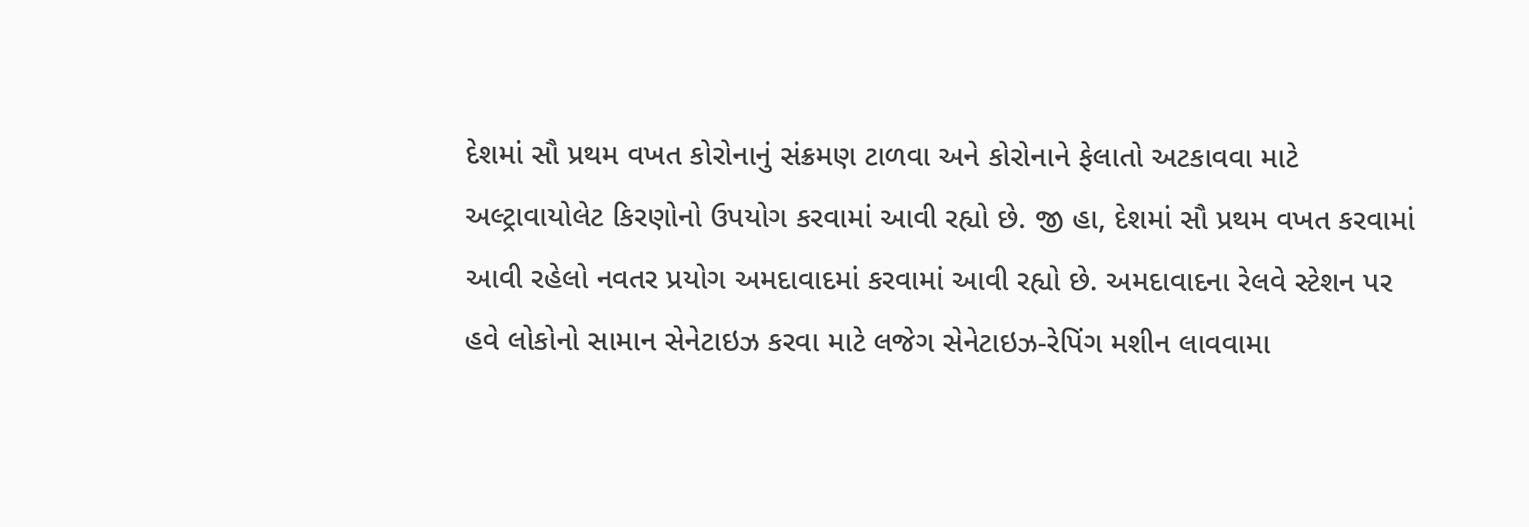દેશમાં સૌ પ્રથમ વખત કોરોનાનું સંક્રમણ ટાળવા અને કોરોનાને ફેલાતો અટકાવવા માટે અલ્ટ્રાવાયોલેટ કિરણોનો ઉપયોગ કરવામાં આવી રહ્યો છે. જી હા, દેશમાં સૌ પ્રથમ વખત કરવામાં આવી રહેલો નવતર પ્રયોગ અમદાવાદમાં કરવામાં આવી રહ્યો છે. અમદાવાદના રેલવે સ્ટેશન પર હવે લોકોનો સામાન સેનેટાઇઝ કરવા માટે લજેગ સેનેટાઇઝ-રેપિંગ મશીન લાવવામા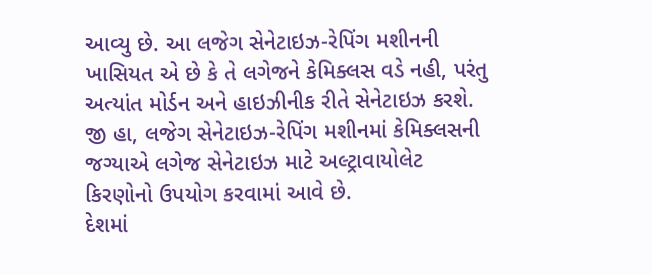આવ્યુ છે. આ લજેગ સેનેટાઇઝ-રેપિંગ મશીનની ખાસિયત એ છે કે તે લગેજને કેમિક્લસ વડે નહી, પરંતુ અત્યાંત મોર્ડન અને હાઇઝીનીક રીતે સેનેટાઇઝ કરશે. જી હા, લજેગ સેનેટાઇઝ-રેપિંગ મશીનમાં કેમિક્લસની જગ્યાએ લગેજ સેનેટાઇઝ માટે અલ્ટ્રાવાયોલેટ કિરણોનો ઉપયોગ કરવામાં આવે છે.
દેશમાં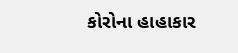કોરોના હાહાકાર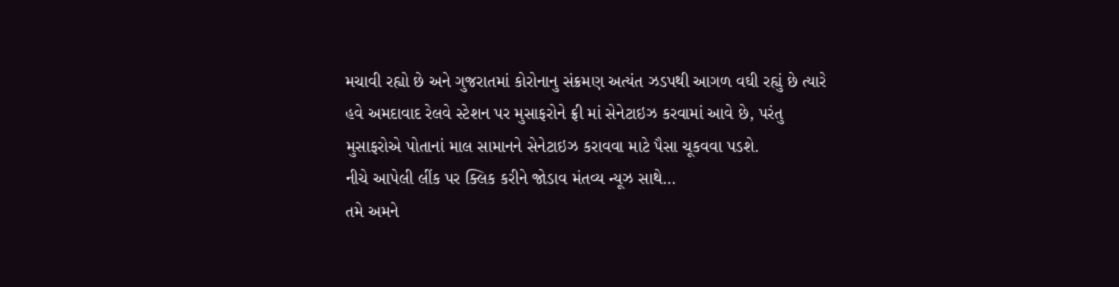મચાવી રહ્યો છે અને ગુજરાતમાં કોરોનાનુ સંક્રમણ અત્યંત ઝડપથી આગળ વઘી રહ્યું છે ત્યારે હવે અમદાવાદ રેલવે સ્ટેશન પર મુસાફરોને ફ્રી માં સેનેટાઇઝ કરવામાં આવે છે, પરંતુ મુસાફરોએ પોતાનાં માલ સામાનને સેનેટાઇઝ કરાવવા માટે પૈસા ચૂકવવા પડશે.
નીચે આપેલી લીંક પર ક્લિક કરીને જોડાવ મંતવ્ય ન્યૂઝ સાથે…
તમે અમને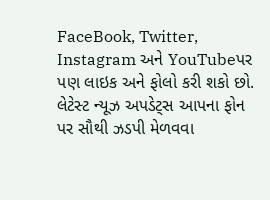FaceBook, Twitter, Instagram અને YouTubeપર પણ લાઇક અને ફોલો કરી શકો છો.
લેટેસ્ટ ન્યૂઝ અપડેટ્સ આપના ફોન પર સૌથી ઝડપી મેળવવા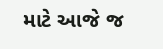માટે આજે જ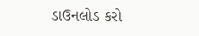ડાઉનલોડ કરો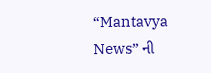“Mantavya News” ની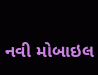નવી મોબાઇલ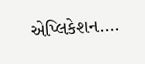એપ્લિકેશન….